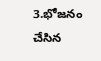3.భోజనం చేసిన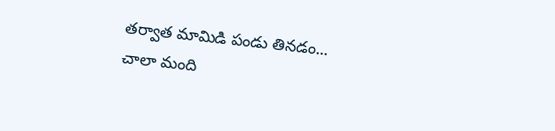తర్వాత మామిడి పండు తినడం...
చాలా మంది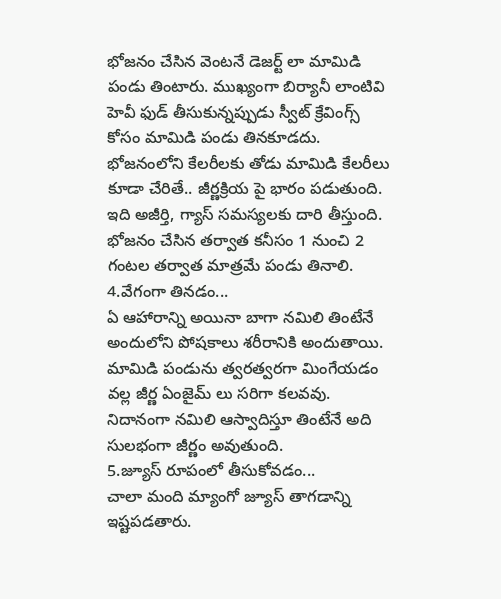భోజనం చేసిన వెంటనే డెజర్ట్ లా మామిడి పండు తింటారు. ముఖ్యంగా బిర్యానీ లాంటివి హెవీ ఫుడ్ తీసుకున్నప్పుడు స్వీట్ క్రేవింగ్స్ కోసం మామిడి పండు తినకూడదు. భోజనంలోని కేలరీలకు తోడు మామిడి కేలరీలు కూడా చేరితే.. జీర్ణక్రియ పై భారం పడుతుంది. ఇది అజీర్తి, గ్యాస్ సమస్యలకు దారి తీస్తుంది. భోజనం చేసిన తర్వాత కనీసం 1 నుంచి 2 గంటల తర్వాత మాత్రమే పండు తినాలి.
4.వేగంగా తినడం...
ఏ ఆహారాన్ని అయినా బాగా నమిలి తింటేనే అందులోని పోషకాలు శరీరానికి అందుతాయి. మామిడి పండును త్వరత్వరగా మింగేయడం వల్ల జీర్ణ ఏంజైమ్ లు సరిగా కలవవు. నిదానంగా నమిలి ఆస్వాదిస్తూ తింటేనే అది సులభంగా జీర్ణం అవుతుంది.
5.జ్యూస్ రూపంలో తీసుకోవడం...
చాలా మంది మ్యాంగో జ్యూస్ తాగడాన్ని ఇష్టపడతారు.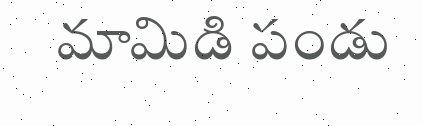మామిడి పండు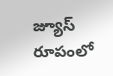జ్యూస్ రూపంలో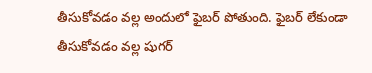తీసుకోవడం వల్ల అందులో ఫైబర్ పోతుంది. ఫైబర్ లేకుండా తీసుకోవడం వల్ల షుగర్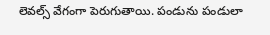లెవల్స్ వేగంగా పెరుగుతాయి. పండును పండులా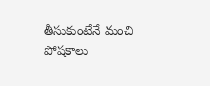తీసుకుంటేనే మంచి పోషకాలు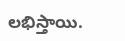లభిస్తాయి.